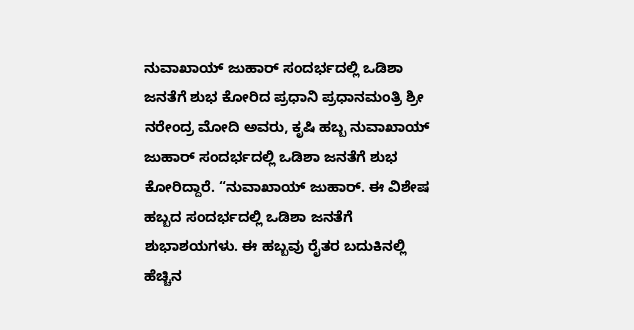ನುವಾಖಾಯ್ ಜುಹಾರ್ ಸಂದರ್ಭದಲ್ಲಿ ಒಡಿಶಾ ಜನತೆಗೆ ಶುಭ ಕೋರಿದ ಪ್ರಧಾನಿ ಪ್ರಧಾನಮಂತ್ರಿ ಶ್ರೀ ನರೇಂದ್ರ ಮೋದಿ ಅವರು, ಕೃಷಿ ಹಬ್ಬ ನುವಾಖಾಯ್ ಜುಹಾರ್ ಸಂದರ್ಭದಲ್ಲಿ ಒಡಿಶಾ ಜನತೆಗೆ ಶುಭ ಕೋರಿದ್ದಾರೆ. “ನುವಾಖಾಯ್ ಜುಹಾರ್. ಈ ವಿಶೇಷ ಹಬ್ಬದ ಸಂದರ್ಭದಲ್ಲಿ ಒಡಿಶಾ ಜನತೆಗೆ ಶುಭಾಶಯಗಳು. ಈ ಹಬ್ಬವು ರೈತರ ಬದುಕಿನಲ್ಲಿ ಹೆಚ್ಚಿನ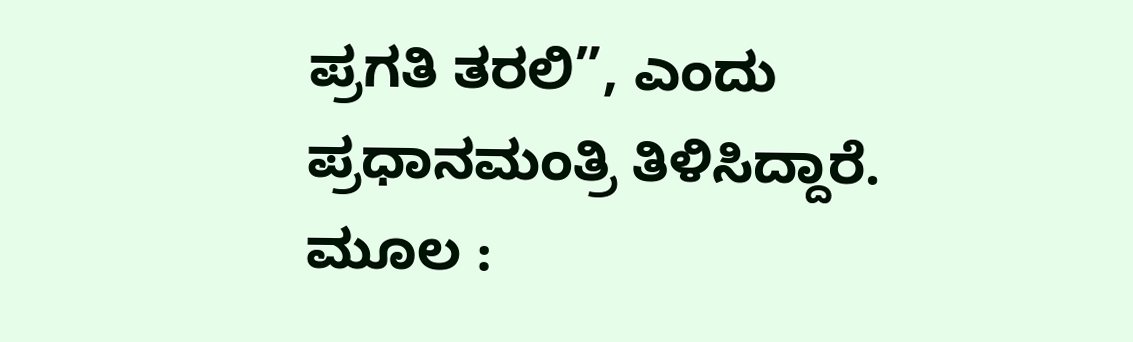ಪ್ರಗತಿ ತರಲಿ”, ಎಂದು ಪ್ರಧಾನಮಂತ್ರಿ ತಿಳಿಸಿದ್ದಾರೆ. ಮೂಲ :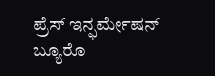ಪ್ರೆಸ್ ಇನ್ಫರ್ಮೇಷನ್ ಬ್ಯೂರೊ